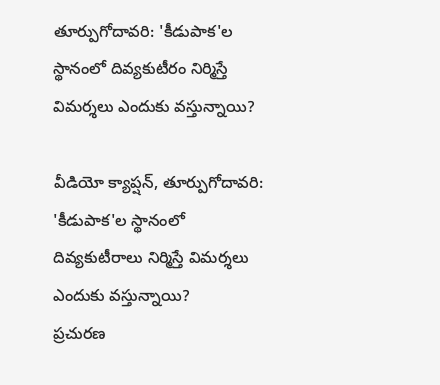తూర్పుగోదావరి: 'కీడుపాక'ల స్థానంలో దివ్యకుటీరం నిర్మిస్తే విమర్శలు ఎందుకు వస్తున్నాయి?

వీడియో క్యాప్షన్, తూర్పుగోదావరి: 'కీడుపాక'ల స్థానంలో దివ్యకుటీరాలు నిర్మిస్తే విమర్శలు ఎందుకు వస్తున్నాయి?
ప్రచురణ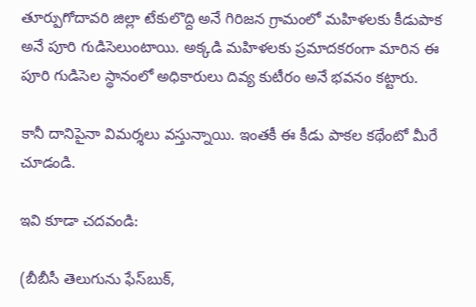తూర్పుగోదావరి జిల్లా టేకులొద్ది అనే గిరిజన గ్రామంలో మహిళలకు కీడుపాక అనే పూరి గుడిసెలుంటాయి. అక్కడి మహిళలకు ప్రమాదకరంగా మారిన ఈ పూరి గుడిసెల స్థానంలో అధికారులు దివ్య కుటీరం అనే భవనం కట్టారు.

కానీ దానిపైనా విమర్శలు వస్తున్నాయి. ఇంతకీ ఈ కీడు పాకల కథేంటో మీరే చూడండి.

ఇవి కూడా చదవండి:

(బీబీసీ తెలుగును ఫేస్‌బుక్,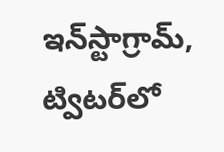ఇన్‌స్టాగ్రామ్‌, ట్విటర్‌లో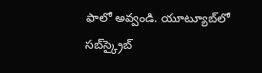ఫాలో అవ్వండి. యూట్యూబ్‌లో సబ్‌స్క్రైబ్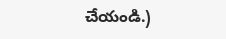చేయండి.)